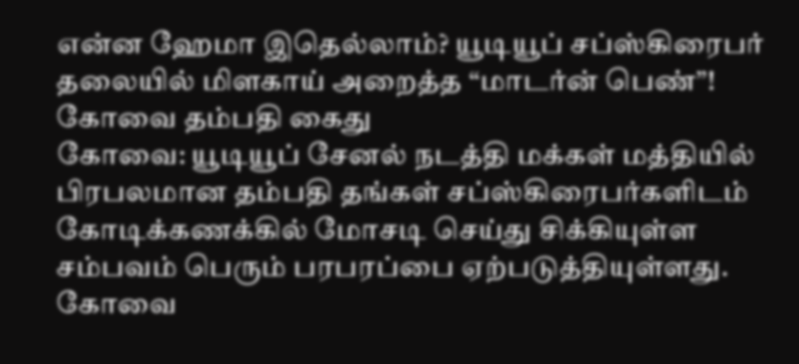என்ன ஹேமா இதெல்லாம்? யூடியூப் சப்ஸ்கிரைபர் தலையில் மிளகாய் அறைத்த “மாடர்ன் பெண்”! கோவை தம்பதி கைது
கோவை: யூடியூப் சேனல் நடத்தி மக்கள் மத்தியில் பிரபலமான தம்பதி தங்கள் சப்ஸ்கிரைபர்களிடம் கோடிக்கணக்கில் மோசடி செய்து சிக்கியுள்ள சம்பவம் பெரும் பரபரப்பை ஏற்படுத்தியுள்ளது.
கோவை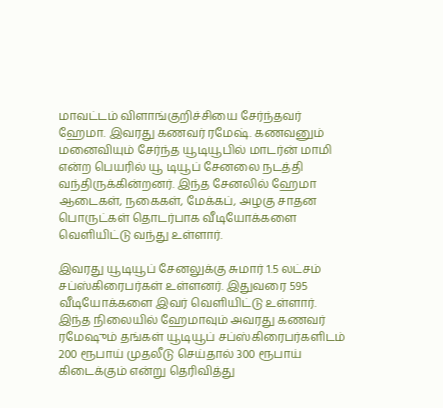மாவட்டம் விளாங்குறிச்சியை சேர்ந்தவர் ஹேமா. இவரது கணவர் ரமேஷ். கணவனும் மனைவியும் சேர்ந்த யூடியூபில் மாடர்ன் மாமி என்ற பெயரில் யூ டியூப் சேனலை நடத்தி வந்திருக்கின்றனர். இந்த சேனலில் ஹேமா ஆடைகள், நகைகள், மேக்கப், அழகு சாதன பொருட்கள் தொடர்பாக வீடியோக்களை வெளியிட்டு வந்து உள்ளார்.

இவரது யூடியூப் சேனலுக்கு சுமார் 1.5 லட்சம் சப்ஸ்கிரைபர்கள் உள்ளனர். இதுவரை 595 வீடியோக்களை இவர் வெளியிட்டு உள்ளார். இந்த நிலையில் ஹேமாவும் அவரது கணவர் ரமேஷும் தங்கள் யூடியூப் சப்ஸ்கிரைபர்களிடம் 200 ரூபாய் முதலீடு செய்தால் 300 ரூபாய் கிடைக்கும் என்று தெரிவித்து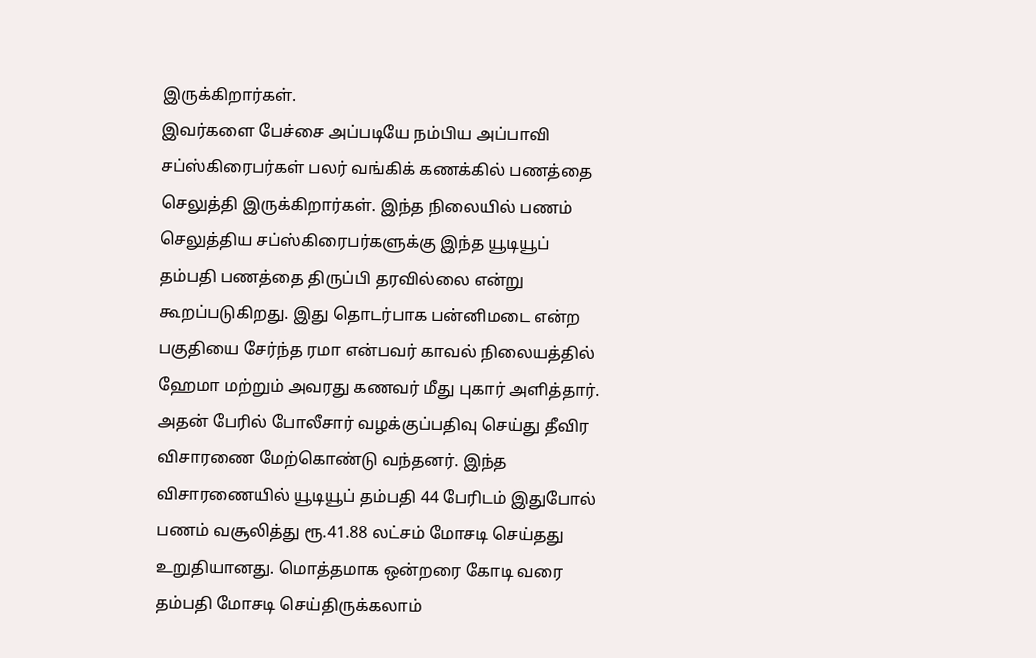இருக்கிறார்கள்.
இவர்களை பேச்சை அப்படியே நம்பிய அப்பாவி சப்ஸ்கிரைபர்கள் பலர் வங்கிக் கணக்கில் பணத்தை செலுத்தி இருக்கிறார்கள். இந்த நிலையில் பணம் செலுத்திய சப்ஸ்கிரைபர்களுக்கு இந்த யூடியூப் தம்பதி பணத்தை திருப்பி தரவில்லை என்று கூறப்படுகிறது. இது தொடர்பாக பன்னிமடை என்ற பகுதியை சேர்ந்த ரமா என்பவர் காவல் நிலையத்தில் ஹேமா மற்றும் அவரது கணவர் மீது புகார் அளித்தார்.
அதன் பேரில் போலீசார் வழக்குப்பதிவு செய்து தீவிர விசாரணை மேற்கொண்டு வந்தனர். இந்த விசாரணையில் யூடியூப் தம்பதி 44 பேரிடம் இதுபோல் பணம் வசூலித்து ரூ.41.88 லட்சம் மோசடி செய்தது உறுதியானது. மொத்தமாக ஒன்றரை கோடி வரை தம்பதி மோசடி செய்திருக்கலாம்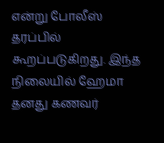என்று போலீஸ் தரப்பில் கூறப்படுகிறது. இந்த நிலையில் ஹேமா தனது கணவர்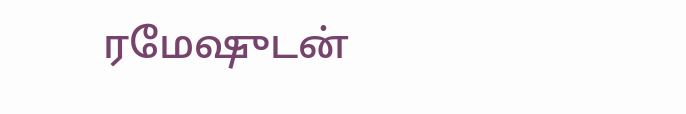ரமேஷுடன்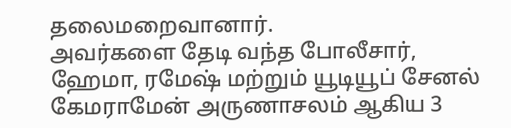தலைமறைவானார்.
அவர்களை தேடி வந்த போலீசார், ஹேமா, ரமேஷ் மற்றும் யூடியூப் சேனல் கேமராமேன் அருணாசலம் ஆகிய 3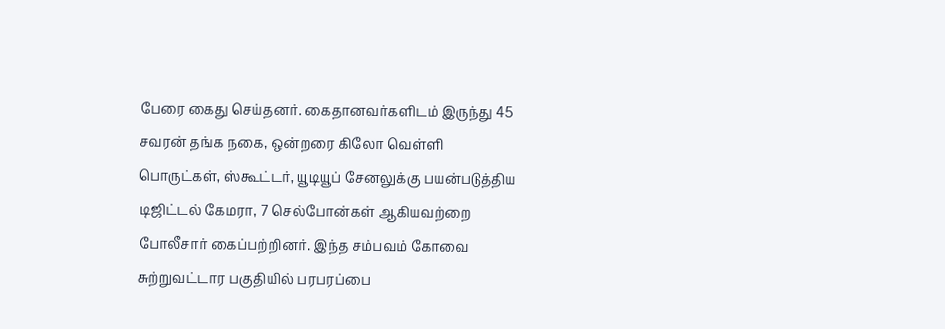பேரை கைது செய்தனர். கைதானவர்களிடம் இருந்து 45 சவரன் தங்க நகை, ஒன்றரை கிலோ வெள்ளி பொருட்கள், ஸ்கூட்டர், யூடியூப் சேனலுக்கு பயன்படுத்திய டிஜிட்டல் கேமரா, 7 செல்போன்கள் ஆகியவற்றை போலீசார் கைப்பற்றினர். இந்த சம்பவம் கோவை சுற்றுவட்டார பகுதியில் பரபரப்பை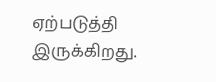ஏற்படுத்தி இருக்கிறது.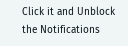Click it and Unblock the Notifications